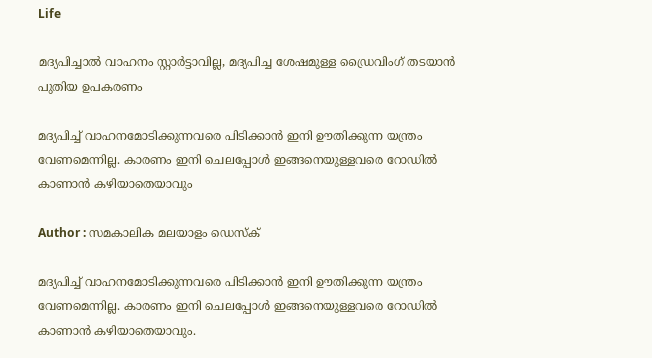Life

മദ്യപിച്ചാല്‍ വാഹനം സ്റ്റാര്‍ട്ടാവില്ല, മദ്യപിച്ച ശേഷമുള്ള ഡ്രൈവിംഗ് തടയാന്‍ പുതിയ ഉപകരണം

മദ്യപിച്ച് വാഹനമോടിക്കുന്നവരെ പിടിക്കാന്‍ ഇനി ഊതിക്കുന്ന യന്ത്രം വേണമെന്നില്ല. കാരണം ഇനി ചെലപ്പോള്‍ ഇങ്ങനെയുള്ളവരെ റോഡില്‍ കാണാന്‍ കഴിയാതെയാവും

Author : സമകാലിക മലയാളം ഡെസ്ക്

മദ്യപിച്ച് വാഹനമോടിക്കുന്നവരെ പിടിക്കാന്‍ ഇനി ഊതിക്കുന്ന യന്ത്രം വേണമെന്നില്ല. കാരണം ഇനി ചെലപ്പോള്‍ ഇങ്ങനെയുള്ളവരെ റോഡില്‍ കാണാന്‍ കഴിയാതെയാവും.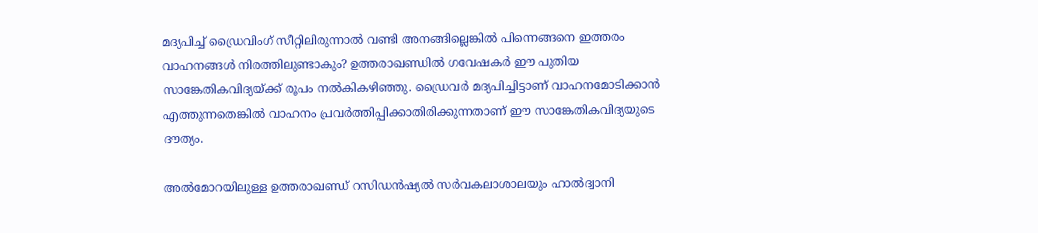മദ്യപിച്ച് ഡ്രൈവിംഗ് സീറ്റിലിരുന്നാല്‍ വണ്ടി അനങ്ങില്ലെങ്കില്‍ പിന്നെങ്ങനെ ഇത്തരം വാഹനങ്ങള്‍ നിരത്തിലുണ്ടാകും? ഉത്തരാഖണ്ഡില്‍ ഗവേഷകര്‍ ഈ പുതിയ സാങ്കേതികവിദ്യയ്ക്ക് രൂപം നല്‍കികഴിഞ്ഞു. ഡ്രൈവര്‍ മദ്യപിച്ചിട്ടാണ് വാഹനമോടിക്കാന്‍ എത്തുന്നതെങ്കില്‍ വാഹനം പ്രവര്‍ത്തിപ്പിക്കാതിരിക്കുന്നതാണ് ഈ സാങ്കേതികവിദ്യയുടെ ദൗത്യം.

അല്‍മോറയിലുള്ള ഉത്തരാഖണ്ഡ് റസിഡന്‍ഷ്യല്‍ സര്‍വകലാശാലയും ഹാല്‍ദ്വാനി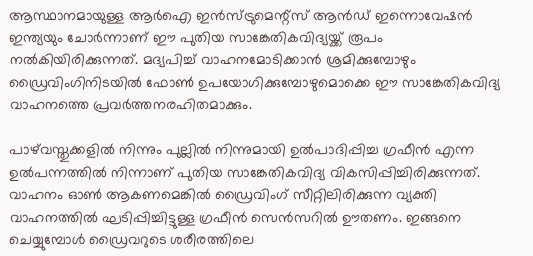ആസ്ഥാനമായുള്ള ആര്‍ഐ ഇന്‍സ്ട്രുമെന്റ്‌സ് ആന്‍ഡ് ഇന്നൊവേഷന്‍ ഇന്ത്യയും ചോര്‍ന്നാണ് ഈ പുതിയ സാങ്കേതികവിദ്യയ്ക്ക് രൂപം നല്‍കിയിരിക്കുന്നത്. മദ്യപിച്ച് വാഹനമോടിക്കാന്‍ ശ്രമിക്കുമ്പോഴും ഡ്രൈവിംഗിനിടയില്‍ ഫോണ്‍ ഉപയോഗിക്കുമ്പോഴുമൊക്കെ ഈ സാങ്കേതികവിദ്യ വാഹനത്തെ പ്രവര്‍ത്തനരഹിതമാക്കും.

പാഴ്‌വസ്തുക്കളില്‍ നിന്നും പുല്ലില്‍ നിന്നുമായി ഉല്‍പാദിപ്പിച്ച ഗ്രഫീന്‍ എന്ന ഉല്‍പന്നത്തില്‍ നിന്നാണ് പുതിയ സാങ്കേതികവിദ്യ വികസിപ്പിച്ചിരിക്കുന്നത്. വാഹനം ഓണ്‍ ആകണമെങ്കില്‍ ഡ്രൈവിംഗ് സീറ്റിലിരിക്കുന്ന വ്യക്തി വാഹനത്തില്‍ ഘടിപ്പിച്ചിട്ടുള്ള ഗ്രഫീന്‍ സെന്‍സറില്‍ ഊതണം. ഇങ്ങനെ ചെയ്യുമ്പോള്‍ ഡ്രൈവറുടെ ശരീരത്തിലെ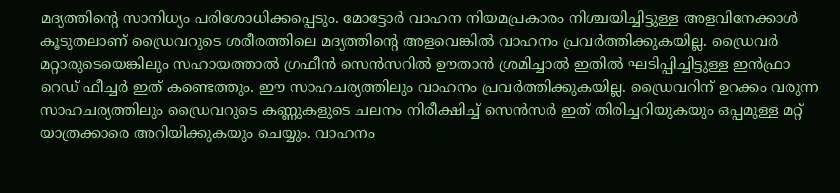മദ്യത്തിന്റെ സാനിധ്യം പരിശോധിക്കപ്പെടും. മോട്ടോര്‍ വാഹന നിയമപ്രകാരം നിശ്ചയിച്ചിട്ടുള്ള അളവിനേക്കാള്‍ കൂടുതലാണ് ഡ്രൈവറുടെ ശരീരത്തിലെ മദ്യത്തിന്റെ അളവെങ്കില്‍ വാഹനം പ്രവര്‍ത്തിക്കുകയില്ല. ഡ്രൈവര്‍ മറ്റാരുടെയെങ്കിലും സഹായത്താല്‍ ഗ്രഫീന്‍ സെന്‍സറില്‍ ഊതാന്‍ ശ്രമിച്ചാല്‍ ഇതില്‍ ഘടിപ്പിച്ചിട്ടുള്ള ഇന്‍ഫ്രാ റെഡ് ഫീച്ചര്‍ ഇത് കണ്ടെത്തും. ഈ സാഹചര്യത്തിലും വാഹനം പ്രവര്‍ത്തിക്കുകയില്ല. ഡ്രൈവറിന് ഉറക്കം വരുന്ന സാഹചര്യത്തിലും ഡ്രൈവറുടെ കണ്ണുകളുടെ ചലനം നിരീക്ഷിച്ച് സെന്‍സര്‍ ഇത് തിരിച്ചറിയുകയും ഒപ്പമുള്ള മറ്റ് യാത്രക്കാരെ അറിയിക്കുകയും ചെയ്യും. വാഹനം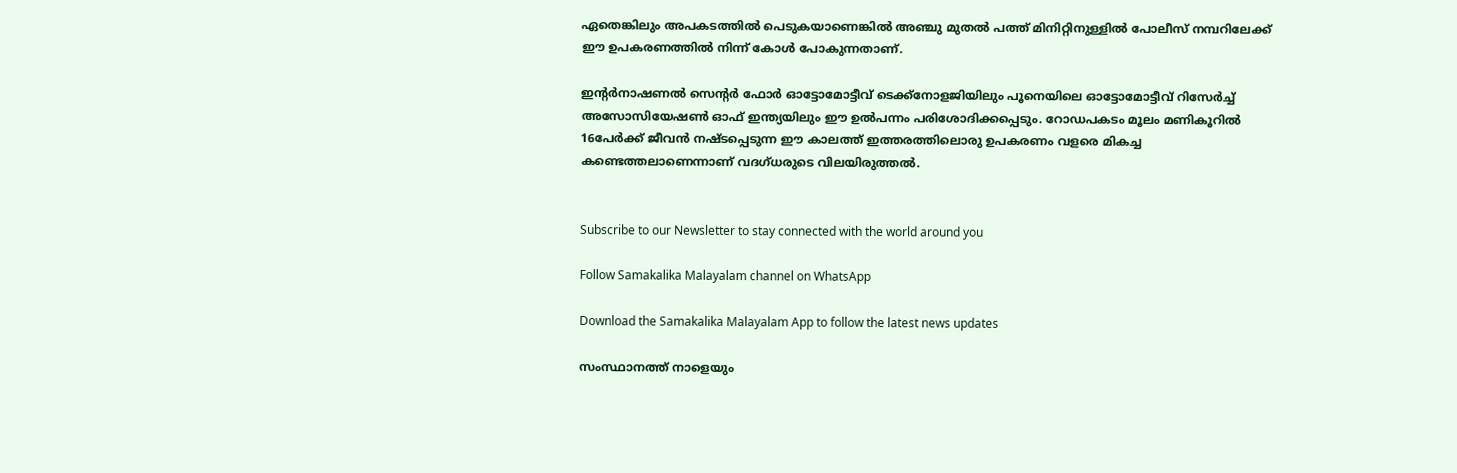ഏതെങ്കിലും അപകടത്തില്‍ പെടുകയാണെങ്കില്‍ അഞ്ചു മുതല്‍ പത്ത് മിനിറ്റിനുള്ളില്‍ പോലീസ് നമ്പറിലേക്ക് ഈ ഉപകരണത്തില്‍ നിന്ന് കോള്‍ പോകുന്നതാണ്.

ഇന്റര്‍നാഷണല്‍ സെന്റര്‍ ഫോര്‍ ഓട്ടോമോട്ടീവ് ടെക്ക്‌നോളജിയിലും പൂനെയിലെ ഓട്ടോമോട്ടീവ് റിസേര്‍ച്ച് അസോസിയേഷണ്‍ ഓഫ് ഇന്ത്യയിലും ഈ ഉല്‍പന്നം പരിശോദിക്കപ്പെടും. റോഡപകടം മൂലം മണികൂറില്‍ 16പേര്‍ക്ക് ജീവന്‍ നഷ്ടപ്പെടുന്ന ഈ കാലത്ത് ഇത്തരത്തിലൊരു ഉപകരണം വളരെ മികച്ച കണ്ടെത്തലാണെന്നാണ് വദഗ്ധരുടെ വിലയിരുത്തല്‍.


Subscribe to our Newsletter to stay connected with the world around you

Follow Samakalika Malayalam channel on WhatsApp

Download the Samakalika Malayalam App to follow the latest news updates

സംസ്ഥാനത്ത് നാളെയും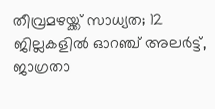തീവ്രമഴയ്ക്ക് സാധ്യത; 12 ജില്ലകളില്‍ ഓറഞ്ച് അലര്‍ട്ട്, ജാഗ്രതാ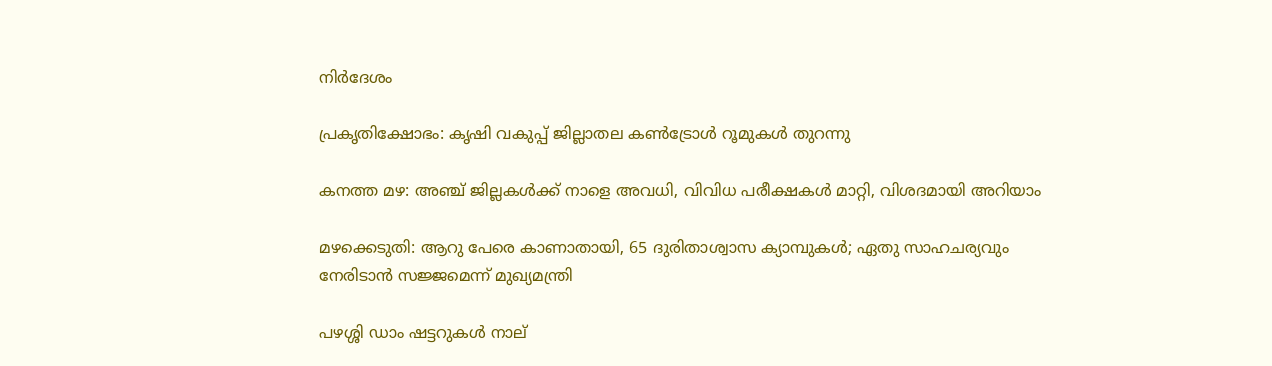നിര്‍ദേശം

പ്രകൃതിക്ഷോഭം: കൃഷി വകുപ്പ് ജില്ലാതല കൺട്രോൾ റൂമുകൾ തുറന്നു

കനത്ത മഴ: അഞ്ച് ജില്ലകൾക്ക് നാളെ അവധി, വിവിധ പരീക്ഷകൾ മാറ്റി, വിശദമായി അറിയാം

മഴക്കെടുതി: ആറു പേരെ കാണാതായി, 65 ദുരിതാശ്വാസ ക്യാമ്പുകള്‍; ഏതു സാഹചര്യവും നേരിടാൻ സജ്ജമെന്ന് മുഖ്യമന്ത്രി

പഴശ്ശി ഡാം ഷട്ടറുകള്‍ നാല്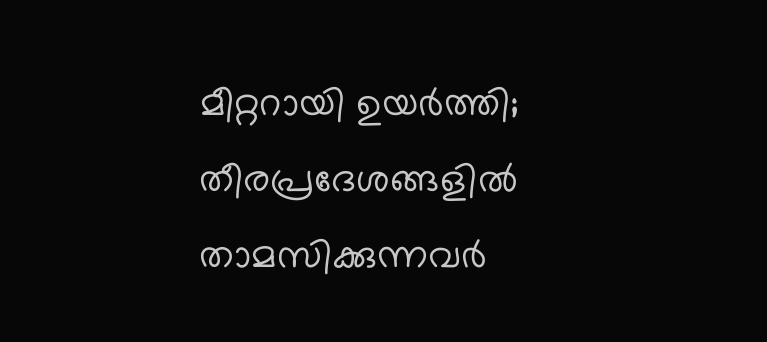മീറ്ററായി ഉയര്‍ത്തി; തീരപ്രദേശങ്ങളില്‍ താമസിക്കുന്നവര്‍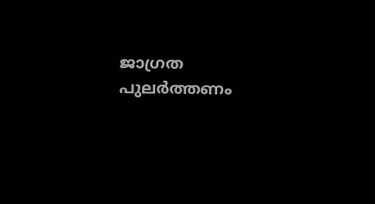ജാഗ്രത പുലർത്തണം